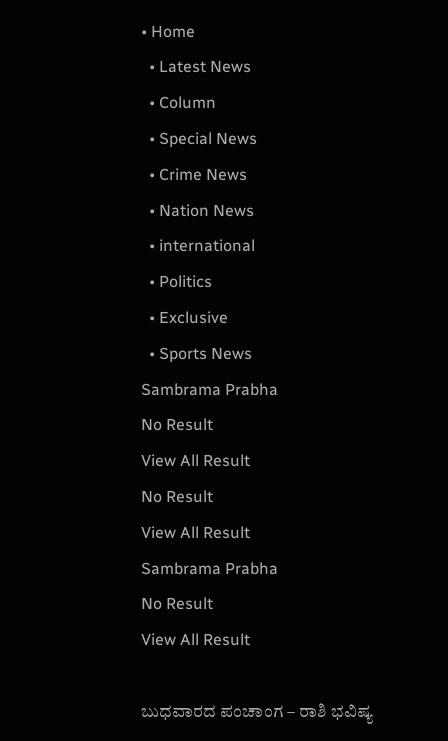• Home
  • Latest News
  • Column
  • Special News
  • Crime News
  • Nation News
  • international
  • Politics
  • Exclusive
  • Sports News
Sambrama Prabha
No Result
View All Result
No Result
View All Result
Sambrama Prabha
No Result
View All Result

ಬುಧವಾರದ ಪಂಚಾಂಗ – ರಾಶಿ ಭವಿಷ್ಯ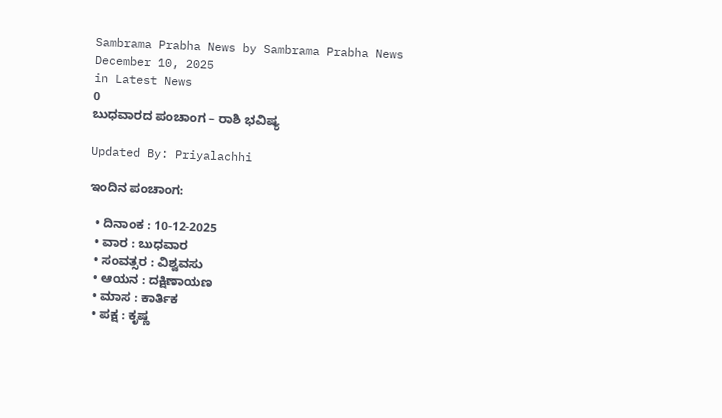Sambrama Prabha News by Sambrama Prabha News
December 10, 2025
in Latest News
0
ಬುಧವಾರದ ಪಂಚಾಂಗ – ರಾಶಿ ಭವಿಷ್ಯ

Updated By: Priyalachhi

ಇಂದಿನ ಪಂಚಾಂಗ:

  • ದಿನಾಂಕ : 10-12-2025
  • ವಾರ : ಬುಧವಾರ
  • ಸಂವತ್ಸರ : ವಿಶ್ವವಸು
  • ಆಯನ : ದಕ್ಷಿಣಾಯಣ
  • ಮಾಸ : ಕಾರ್ತಿಕ
  • ಪಕ್ಷ : ಕೃಷ್ಣ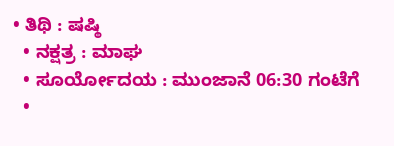• ತಿಥಿ : ಷಷ್ಠಿ
  • ನಕ್ಷತ್ರ : ಮಾಘ
  • ಸೂರ್ಯೋದಯ : ಮುಂಜಾನೆ 06:30 ಗಂಟೆಗೆ
  •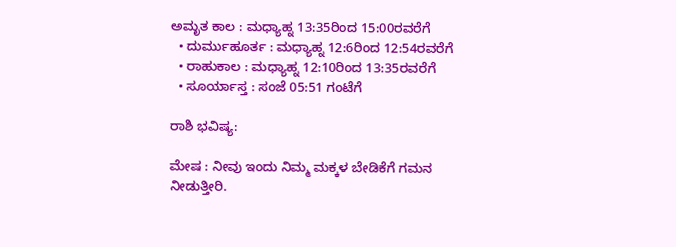ಅಮೃತ ಕಾಲ : ಮಧ್ಯಾಹ್ನ 13:35ರಿಂದ 15:00ರವರೆಗೆ
  • ದುರ್ಮುಹೂರ್ತ : ಮಧ್ಯಾಹ್ನ 12:6ರಿಂದ 12:54ರವರೆಗೆ
  • ರಾಹುಕಾಲ : ಮಧ್ಯಾಹ್ನ 12:10ರಿಂದ 13:35ರವರೆಗೆ
  • ಸೂರ್ಯಾಸ್ತ : ಸಂಜೆ 05:51 ಗಂಟೆಗೆ

ರಾಶಿ ಭವಿಷ್ಯ:

ಮೇಷ : ನೀವು ಇಂದು ನಿಮ್ಮ ಮಕ್ಕಳ ಬೇಡಿಕೆಗೆ ಗಮನ ನೀಡುತ್ತೀರಿ.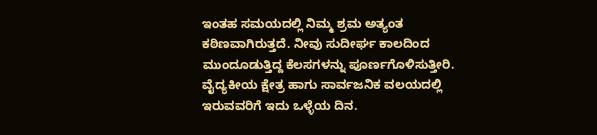ಇಂತಹ ಸಮಯದಲ್ಲಿ ನಿಮ್ಮ ಶ್ರಮ ಅತ್ಯಂತ ಕಠಿಣವಾಗಿರುತ್ತದೆ. ನೀವು ಸುದೀರ್ಘ ಕಾಲದಿಂದ ಮುಂದೂಡುತ್ತಿದ್ದ ಕೆಲಸಗಳನ್ನು ಪೂರ್ಣಗೊಳಿಸುತ್ತೀರಿ. ವೈದ್ಯಕೀಯ ಕ್ಷೇತ್ರ ಹಾಗು ಸಾರ್ವಜನಿಕ ವಲಯದಲ್ಲಿ ಇರುವವರಿಗೆ ಇದು ಒಳ್ಳೆಯ ದಿನ.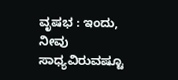ವೃಷಭ : ಇಂದು, ನೀವು ಸಾಧ್ಯವಿರುವಷ್ಟೂ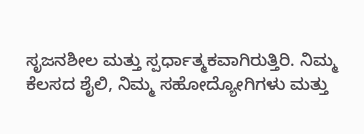ಸೃಜನಶೀಲ ಮತ್ತು ಸ್ಪರ್ಧಾತ್ಮಕವಾಗಿರುತ್ತಿರಿ. ನಿಮ್ಮ ಕೆಲಸದ ಶೈಲಿ, ನಿಮ್ಮ ಸಹೋದ್ಯೋಗಿಗಳು ಮತ್ತು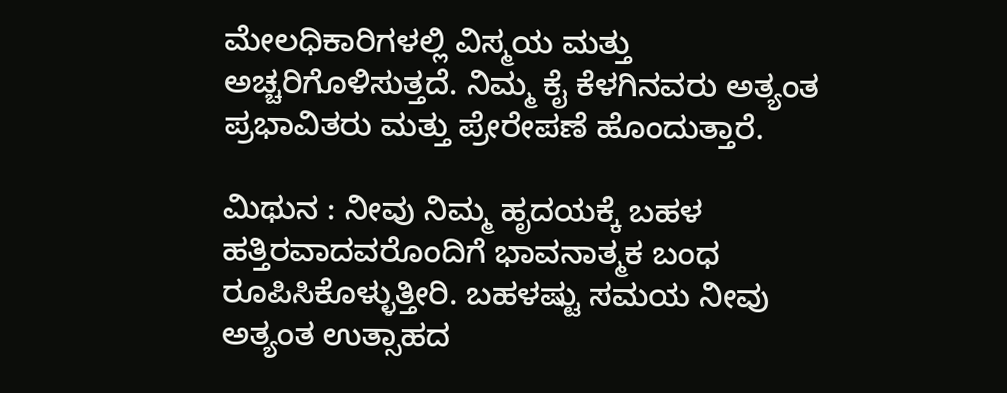ಮೇಲಧಿಕಾರಿಗಳಲ್ಲಿ ವಿಸ್ಮಯ ಮತ್ತು ಅಚ್ಚರಿಗೊಳಿಸುತ್ತದೆ. ನಿಮ್ಮ ಕೈ ಕೆಳಗಿನವರು ಅತ್ಯಂತ ಪ್ರಭಾವಿತರು ಮತ್ತು ಪ್ರೇರೇಪಣೆ ಹೊಂದುತ್ತಾರೆ.

ಮಿಥುನ : ನೀವು ನಿಮ್ಮ ಹೃದಯಕ್ಕೆ ಬಹಳ ಹತ್ತಿರವಾದವರೊಂದಿಗೆ ಭಾವನಾತ್ಮಕ ಬಂಧ ರೂಪಿಸಿಕೊಳ್ಳುತ್ತೀರಿ. ಬಹಳಷ್ಟು ಸಮಯ ನೀವು ಅತ್ಯಂತ ಉತ್ಸಾಹದ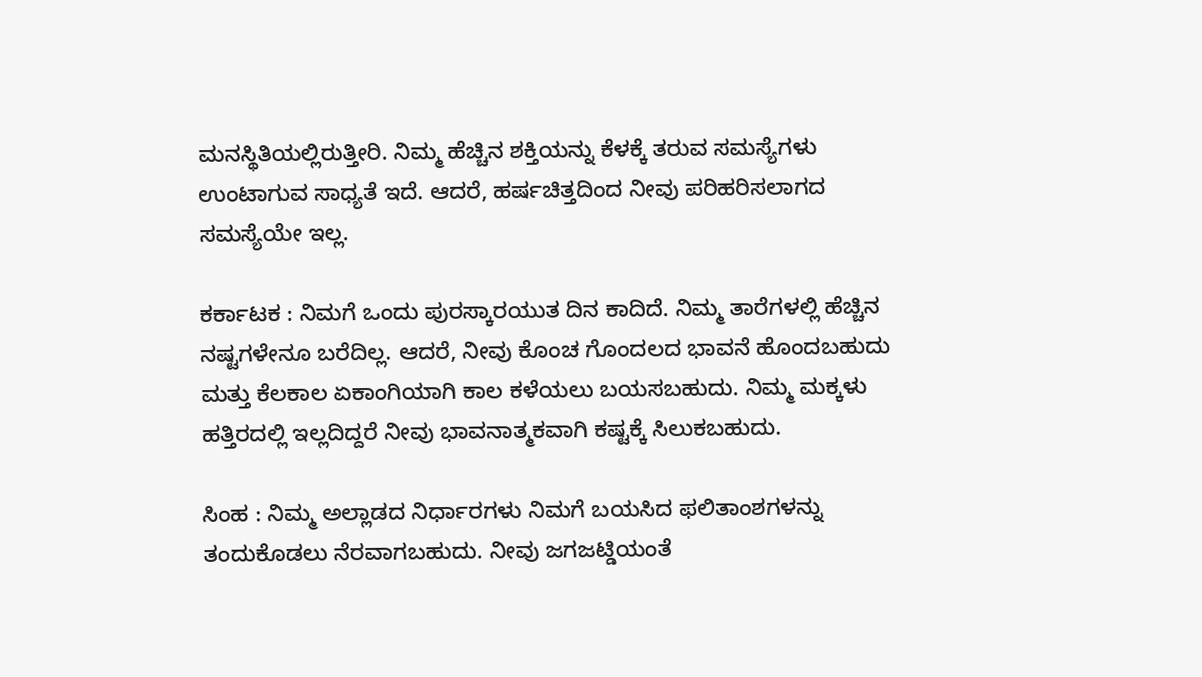ಮನಸ್ಥಿತಿಯಲ್ಲಿರುತ್ತೀರಿ. ನಿಮ್ಮ ಹೆಚ್ಚಿನ ಶಕ್ತಿಯನ್ನು ಕೆಳಕ್ಕೆ ತರುವ ಸಮಸ್ಯೆಗಳು ಉಂಟಾಗುವ ಸಾಧ್ಯತೆ ಇದೆ. ಆದರೆ, ಹರ್ಷಚಿತ್ತದಿಂದ ನೀವು ಪರಿಹರಿಸಲಾಗದ ಸಮಸ್ಯೆಯೇ ಇಲ್ಲ.

ಕರ್ಕಾಟಕ : ನಿಮಗೆ ಒಂದು ಪುರಸ್ಕಾರಯುತ ದಿನ ಕಾದಿದೆ. ನಿಮ್ಮ ತಾರೆಗಳಲ್ಲಿ ಹೆಚ್ಚಿನ ನಷ್ಟಗಳೇನೂ ಬರೆದಿಲ್ಲ. ಆದರೆ, ನೀವು ಕೊಂಚ ಗೊಂದಲದ ಭಾವನೆ ಹೊಂದಬಹುದು ಮತ್ತು ಕೆಲಕಾಲ ಏಕಾಂಗಿಯಾಗಿ ಕಾಲ ಕಳೆಯಲು ಬಯಸಬಹುದು. ನಿಮ್ಮ ಮಕ್ಕಳು ಹತ್ತಿರದಲ್ಲಿ ಇಲ್ಲದಿದ್ದರೆ ನೀವು ಭಾವನಾತ್ಮಕವಾಗಿ ಕಷ್ಟಕ್ಕೆ ಸಿಲುಕಬಹುದು.

ಸಿಂಹ : ನಿಮ್ಮ ಅಲ್ಲಾಡದ ನಿರ್ಧಾರಗಳು ನಿಮಗೆ ಬಯಸಿದ ಫಲಿತಾಂಶಗಳನ್ನು ತಂದುಕೊಡಲು ನೆರವಾಗಬಹುದು. ನೀವು ಜಗಜಟ್ಡಿಯಂತೆ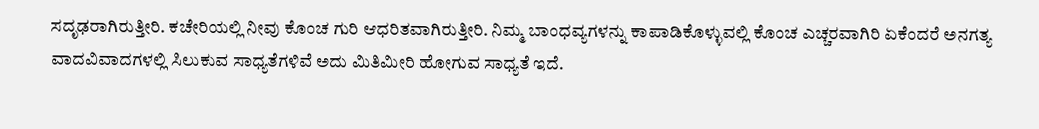ಸದೃಢರಾಗಿರುತ್ತೀರಿ. ಕಚೇರಿಯಲ್ಲಿ ನೀವು ಕೊಂಚ ಗುರಿ ಆಧರಿತವಾಗಿರುತ್ತೀರಿ. ನಿಮ್ಮ ಬಾಂಧವ್ಯಗಳನ್ನು ಕಾಪಾಡಿಕೊಳ್ಳುವಲ್ಲಿ ಕೊಂಚ ಎಚ್ಚರವಾಗಿರಿ ಏಕೆಂದರೆ ಅನಗತ್ಯ ವಾದವಿವಾದಗಳಲ್ಲಿ ಸಿಲುಕುವ ಸಾಧ್ಯತೆಗಳಿವೆ ಅದು ಮಿತಿಮೀರಿ ಹೋಗುವ ಸಾಧ್ಯತೆ ಇದೆ.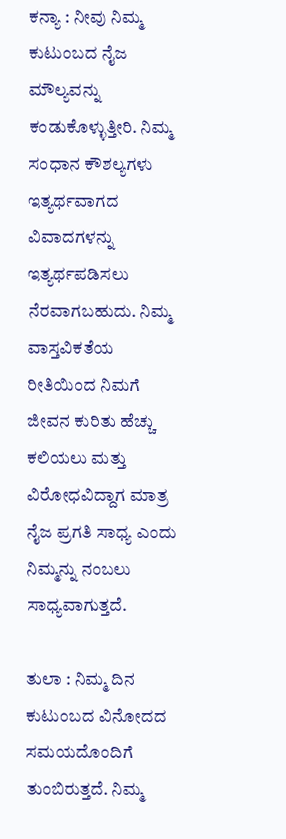ಕನ್ಯಾ : ನೀವು ನಿಮ್ಮ ಕುಟುಂಬದ ನೈಜ ಮೌಲ್ಯವನ್ನು ಕಂಡುಕೊಳ್ಳುತ್ತೀರಿ. ನಿಮ್ಮ ಸಂಧಾನ ಕೌಶಲ್ಯಗಳು ಇತ್ಯರ್ಥವಾಗದ ವಿವಾದಗಳನ್ನು ಇತ್ಯರ್ಥಪಡಿಸಲು ನೆರವಾಗಬಹುದು. ನಿಮ್ಮ ವಾಸ್ತವಿಕತೆಯ ರೀತಿಯಿಂದ ನಿಮಗೆ ಜೀವನ ಕುರಿತು ಹೆಚ್ಚು ಕಲಿಯಲು ಮತ್ತು ವಿರೋಧವಿದ್ದಾಗ ಮಾತ್ರ ನೈಜ ಪ್ರಗತಿ ಸಾಧ್ಯ ಎಂದು ನಿಮ್ಮನ್ನು ನಂಬಲು ಸಾಧ್ಯವಾಗುತ್ತದೆ.

ತುಲಾ : ನಿಮ್ಮ ದಿನ ಕುಟುಂಬದ ವಿನೋದದ ಸಮಯದೊಂದಿಗೆ ತುಂಬಿರುತ್ತದೆ. ನಿಮ್ಮ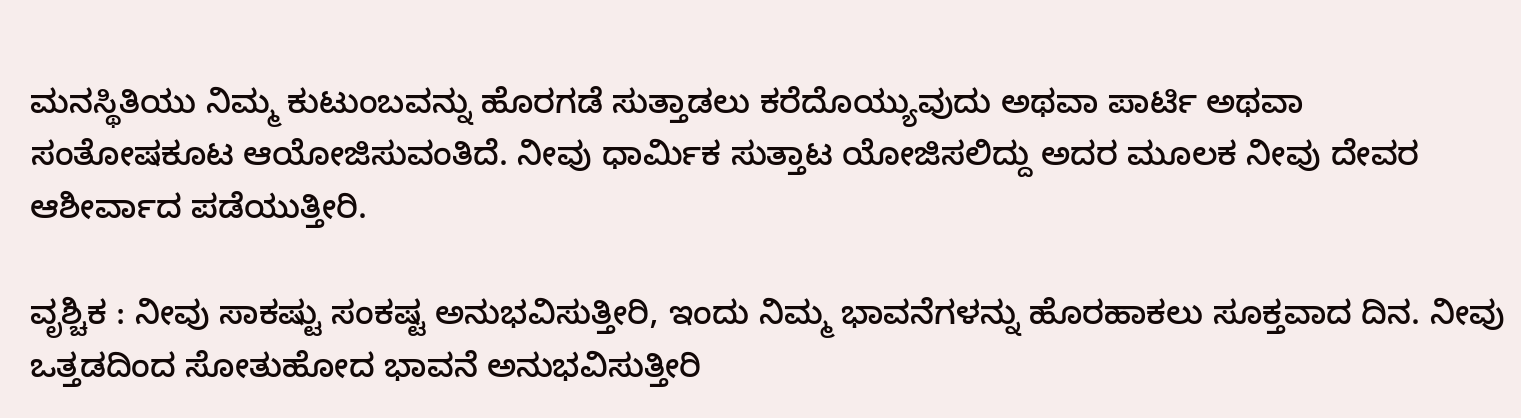ಮನಸ್ಥಿತಿಯು ನಿಮ್ಮ ಕುಟುಂಬವನ್ನು ಹೊರಗಡೆ ಸುತ್ತಾಡಲು ಕರೆದೊಯ್ಯುವುದು ಅಥವಾ ಪಾರ್ಟಿ ಅಥವಾ ಸಂತೋಷಕೂಟ ಆಯೋಜಿಸುವಂತಿದೆ. ನೀವು ಧಾರ್ಮಿಕ ಸುತ್ತಾಟ ಯೋಜಿಸಲಿದ್ದು ಅದರ ಮೂಲಕ ನೀವು ದೇವರ ಆಶೀರ್ವಾದ ಪಡೆಯುತ್ತೀರಿ.

ವೃಶ್ಚಿಕ : ನೀವು ಸಾಕಷ್ಟು ಸಂಕಷ್ಟ ಅನುಭವಿಸುತ್ತೀರಿ, ಇಂದು ನಿಮ್ಮ ಭಾವನೆಗಳನ್ನು ಹೊರಹಾಕಲು ಸೂಕ್ತವಾದ ದಿನ. ನೀವು ಒತ್ತಡದಿಂದ ಸೋತುಹೋದ ಭಾವನೆ ಅನುಭವಿಸುತ್ತೀರಿ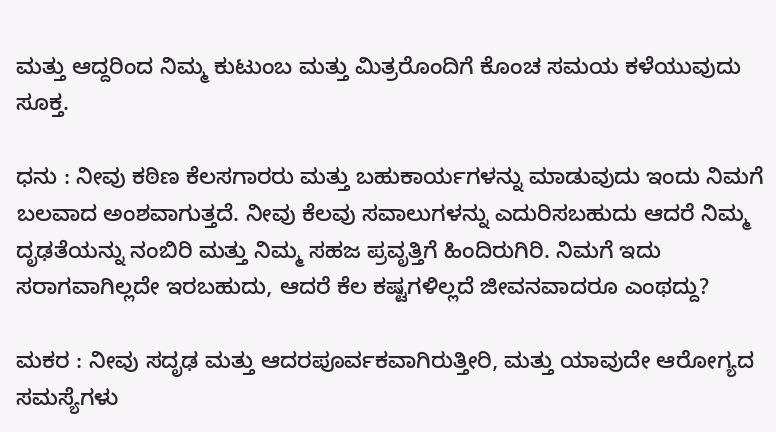ಮತ್ತು ಆದ್ದರಿಂದ ನಿಮ್ಮ ಕುಟುಂಬ ಮತ್ತು ಮಿತ್ರರೊಂದಿಗೆ ಕೊಂಚ ಸಮಯ ಕಳೆಯುವುದು ಸೂಕ್ತ.

ಧನು : ನೀವು ಕಠಿಣ ಕೆಲಸಗಾರರು ಮತ್ತು ಬಹುಕಾರ್ಯಗಳನ್ನು ಮಾಡುವುದು ಇಂದು ನಿಮಗೆ ಬಲವಾದ ಅಂಶವಾಗುತ್ತದೆ. ನೀವು ಕೆಲವು ಸವಾಲುಗಳನ್ನು ಎದುರಿಸಬಹುದು ಆದರೆ ನಿಮ್ಮ ದೃಢತೆಯನ್ನು ನಂಬಿರಿ ಮತ್ತು ನಿಮ್ಮ ಸಹಜ ಪ್ರವೃತ್ತಿಗೆ ಹಿಂದಿರುಗಿರಿ. ನಿಮಗೆ ಇದು ಸರಾಗವಾಗಿಲ್ಲದೇ ಇರಬಹುದು, ಆದರೆ ಕೆಲ ಕಷ್ಟಗಳಿಲ್ಲದೆ ಜೀವನವಾದರೂ ಎಂಥದ್ದು?

ಮಕರ : ನೀವು ಸದೃಢ ಮತ್ತು ಆದರಪೂರ್ವಕವಾಗಿರುತ್ತೀರಿ, ಮತ್ತು ಯಾವುದೇ ಆರೋಗ್ಯದ ಸಮಸ್ಯೆಗಳು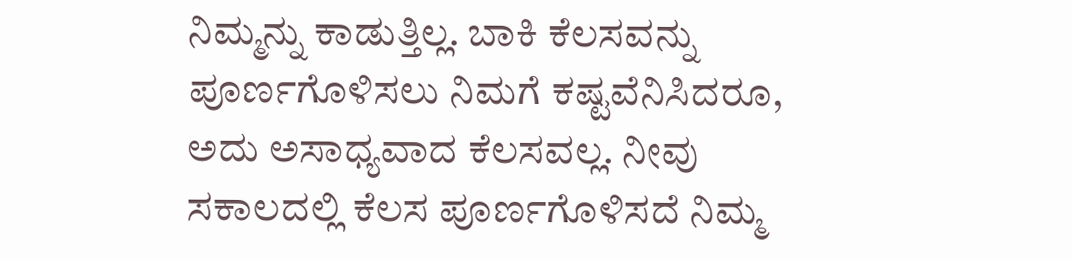ನಿಮ್ಮನ್ನು ಕಾಡುತ್ತಿಲ್ಲ. ಬಾಕಿ ಕೆಲಸವನ್ನು ಪೂರ್ಣಗೊಳಿಸಲು ನಿಮಗೆ ಕಷ್ಟವೆನಿಸಿದರೂ, ಅದು ಅಸಾಧ್ಯವಾದ ಕೆಲಸವಲ್ಲ. ನೀವು ಸಕಾಲದಲ್ಲಿ ಕೆಲಸ ಪೂರ್ಣಗೊಳಿಸದೆ ನಿಮ್ಮ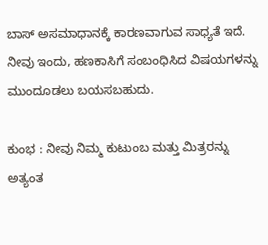ಬಾಸ್ ಅಸಮಾಧಾನಕ್ಕೆ ಕಾರಣವಾಗುವ ಸಾಧ್ಯತೆ ಇದೆ. ನೀವು ಇಂದು, ಹಣಕಾಸಿಗೆ ಸಂಬಂಧಿಸಿದ ವಿಷಯಗಳನ್ನು ಮುಂದೂಡಲು ಬಯಸಬಹುದು.

ಕುಂಭ : ನೀವು ನಿಮ್ಮ ಕುಟುಂಬ ಮತ್ತು ಮಿತ್ರರನ್ನು ಅತ್ಯಂತ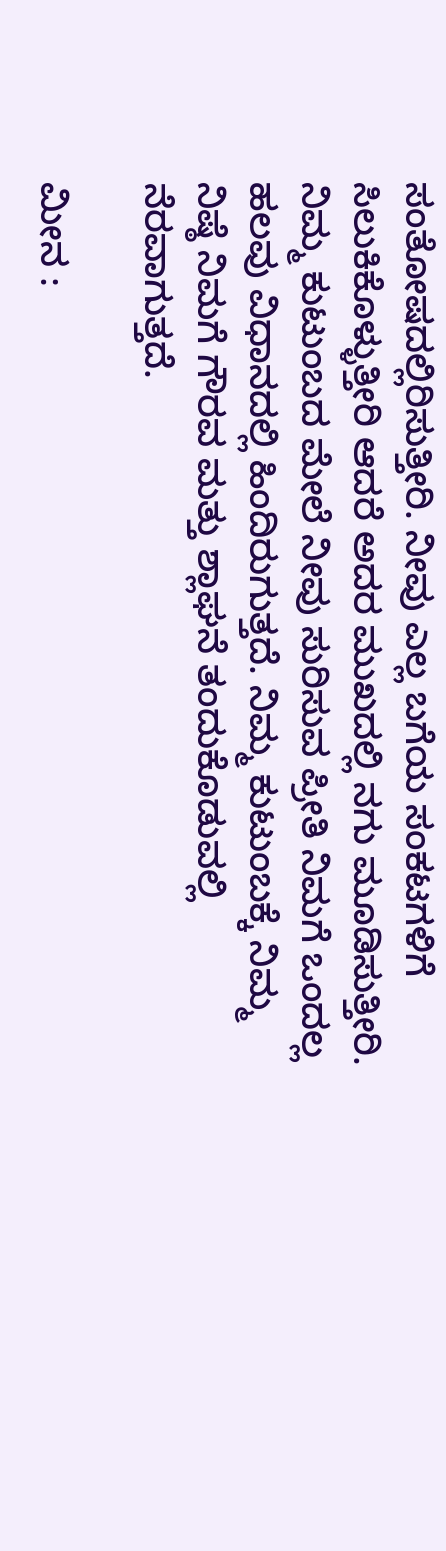ಸಂತೋಷದಲ್ಲಿರಿಸುತ್ತೀರಿ. ನೀವು ಎಲ್ಲ ಬಗೆಯ ಸಂಕಟಗಳಿಗೆ ಸಿಲುಕಿಕೊಳ್ಳುತ್ತೀರಿ ಆದರೆ ಅದರ ಮುಖದಲ್ಲಿ ನಗು ಮೂಡಿಸುತ್ತೀರಿ. ನಿಮ್ಮ ಕುಟುಂಬದ ಮೇಲೆ ನೀವು ಸುರಿಸುವ ಪ್ರೀತಿ ನಿಮಗೆ ಒಂದಲ್ಲ ಹಲವು ವಿಧಾನದಲ್ಲಿ ಹಿಂದಿರುಗುತ್ತದೆ. ನಿಮ್ಮ ಕುಟುಂಬಕ್ಕೆ ನಿಮ್ಮ ನಿಷ್ಠೆ ನಿಮಗೆ ಗೌರವ ಮತ್ತು ಶ್ಲಾಘನೆ ತಂದುಕೊಡುವಲ್ಲಿ ನೆರವಾಗುತ್ತದೆ.

ಮೀನ :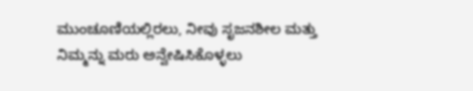ಮುಂಚೂಣಿಯಲ್ಲಿರಲು, ನೀವು ಸೃಜನಶೀಲ ಮತ್ತು ನಿಮ್ಮನ್ನು ಮರು ಅನ್ವೇಷಿಸಿಕೊಳ್ಳಲು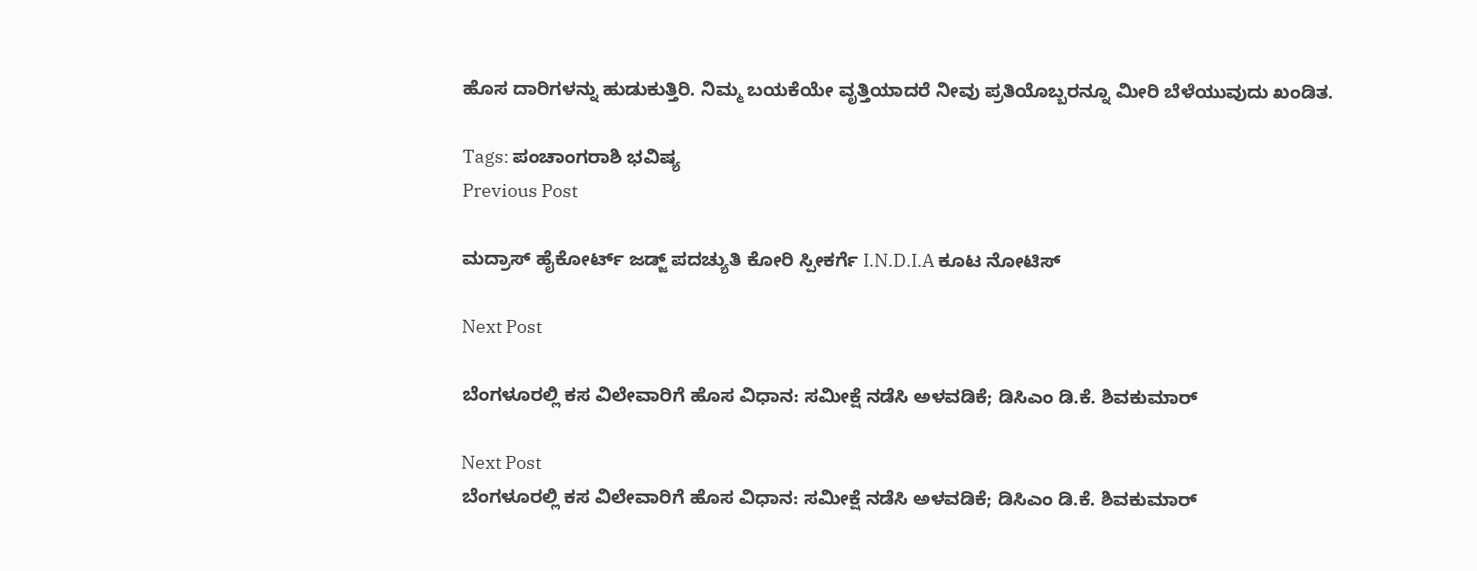ಹೊಸ ದಾರಿಗಳನ್ನು ಹುಡುಕುತ್ತಿರಿ. ನಿಮ್ಮ ಬಯಕೆಯೇ ವೃತ್ತಿಯಾದರೆ ನೀವು ಪ್ರತಿಯೊಬ್ಬರನ್ನೂ ಮೀರಿ ಬೆಳೆಯುವುದು ಖಂಡಿತ.

Tags: ಪಂಚಾಂಗರಾಶಿ ಭವಿಷ್ಯ
Previous Post

ಮದ್ರಾಸ್ ಹೈಕೋರ್ಟ್ ಜಡ್ಜ್ ಪದಚ್ಯುತಿ ಕೋರಿ ಸ್ಪೀಕರ್ಗೆ I.N.D.I.A ಕೂಟ ನೋಟಿಸ್

Next Post

ಬೆಂಗಳೂರಲ್ಲಿ ಕಸ ವಿಲೇವಾರಿಗೆ ಹೊಸ ವಿಧಾನ: ಸಮೀಕ್ಷೆ ನಡೆಸಿ ಅಳವಡಿಕೆ; ಡಿಸಿಎಂ ಡಿ.ಕೆ. ಶಿವಕುಮಾರ್‌

Next Post
ಬೆಂಗಳೂರಲ್ಲಿ ಕಸ ವಿಲೇವಾರಿಗೆ ಹೊಸ ವಿಧಾನ: ಸಮೀಕ್ಷೆ ನಡೆಸಿ ಅಳವಡಿಕೆ; ಡಿಸಿಎಂ ಡಿ.ಕೆ. ಶಿವಕುಮಾರ್‌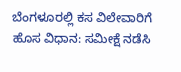ಬೆಂಗಳೂರಲ್ಲಿ ಕಸ ವಿಲೇವಾರಿಗೆ ಹೊಸ ವಿಧಾನ: ಸಮೀಕ್ಷೆ ನಡೆಸಿ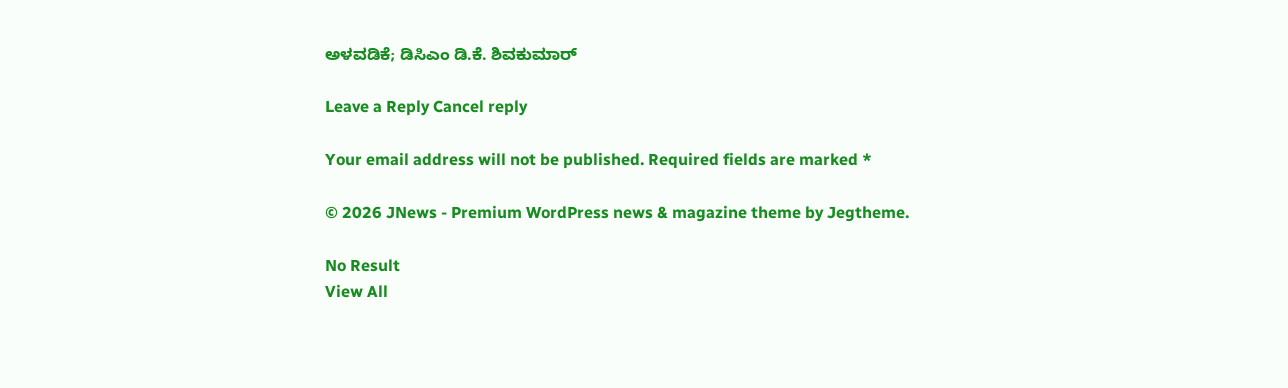ಅಳವಡಿಕೆ; ಡಿಸಿಎಂ ಡಿ.ಕೆ. ಶಿವಕುಮಾರ್‌

Leave a Reply Cancel reply

Your email address will not be published. Required fields are marked *

© 2026 JNews - Premium WordPress news & magazine theme by Jegtheme.

No Result
View All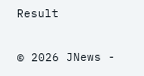Result

© 2026 JNews -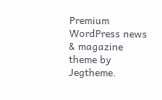Premium WordPress news & magazine theme by Jegtheme.